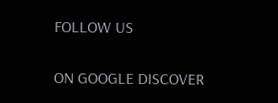FOLLOW US

ON GOOGLE DISCOVER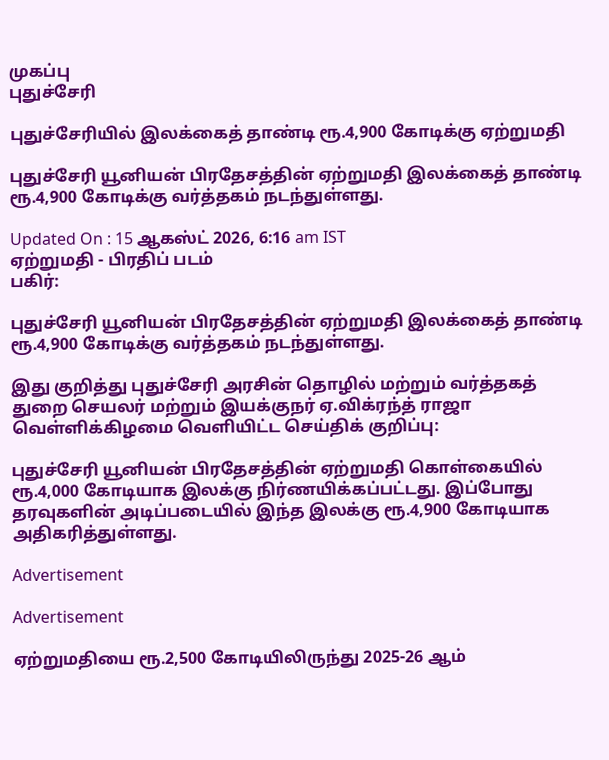முகப்பு
புதுச்சேரி

புதுச்சேரியில் இலக்கைத் தாண்டி ரூ.4,900 கோடிக்கு ஏற்றுமதி

புதுச்சேரி யூனியன் பிரதேசத்தின் ஏற்றுமதி இலக்கைத் தாண்டி ரூ.4,900 கோடிக்கு வர்த்தகம் நடந்துள்ளது.

Updated On : 15 ஆகஸ்ட் 2026, 6:16 am IST
ஏற்றுமதி - பிரதிப் படம்
பகிர்:

புதுச்சேரி யூனியன் பிரதேசத்தின் ஏற்றுமதி இலக்கைத் தாண்டி ரூ.4,900 கோடிக்கு வர்த்தகம் நடந்துள்ளது.

இது குறித்து புதுச்சேரி அரசின் தொழில் மற்றும் வர்த்தகத் துறை செயலர் மற்றும் இயக்குநர் ஏ.விக்ரந்த் ராஜா வெள்ளிக்கிழமை வெளியிட்ட செய்திக் குறிப்பு:

புதுச்சேரி யூனியன் பிரதேசத்தின் ஏற்றுமதி கொள்கையில் ரூ.4,000 கோடியாக இலக்கு நிர்ணயிக்கப்பட்டது. இப்போது தரவுகளின் அடிப்படையில் இந்த இலக்கு ரூ.4,900 கோடியாக அதிகரித்துள்ளது.

Advertisement

Advertisement

ஏற்றுமதியை ரூ.2,500 கோடியிலிருந்து 2025-26 ஆம்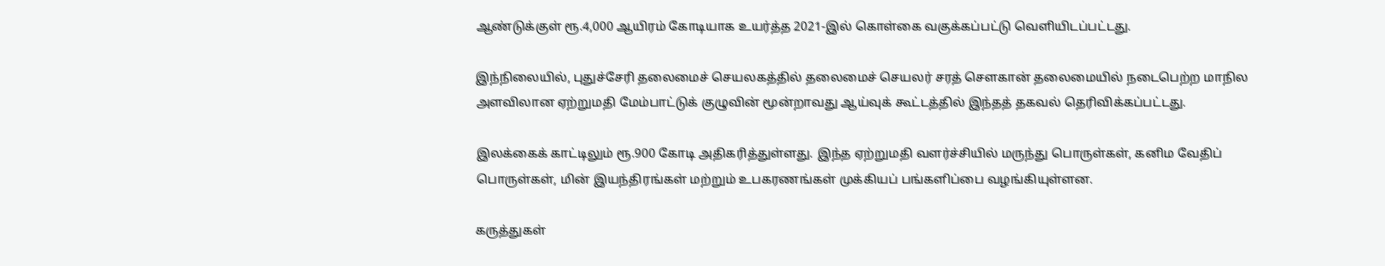ஆண்டுக்குள் ரூ.4,000 ஆயிரம் கோடியாக உயர்த்த 2021-இல் கொள்கை வகுக்கப்பட்டு வெளியிடப்பட்டது.

இந்நிலையில், புதுச்சேரி தலைமைச் செயலகத்தில் தலைமைச் செயலர் சரத் சௌகான் தலைமையில் நடைபெற்ற மாநில அளவிலான ஏற்றுமதி மேம்பாட்டுக் குழுவின் மூன்றாவது ஆய்வுக் கூட்டத்தில் இந்தத் தகவல் தெரிவிக்கப்பட்டது.

இலக்கைக் காட்டிலும் ரூ.900 கோடி அதிகரித்துள்ளது. இந்த ஏற்றுமதி வளர்ச்சியில் மருந்து பொருள்கள், கனிம வேதிப் பொருள்கள், மின் இயந்திரங்கள் மற்றும் உபகரணங்கள் முக்கியப் பங்களிப்பை வழங்கியுள்ளன.

கருத்துகள்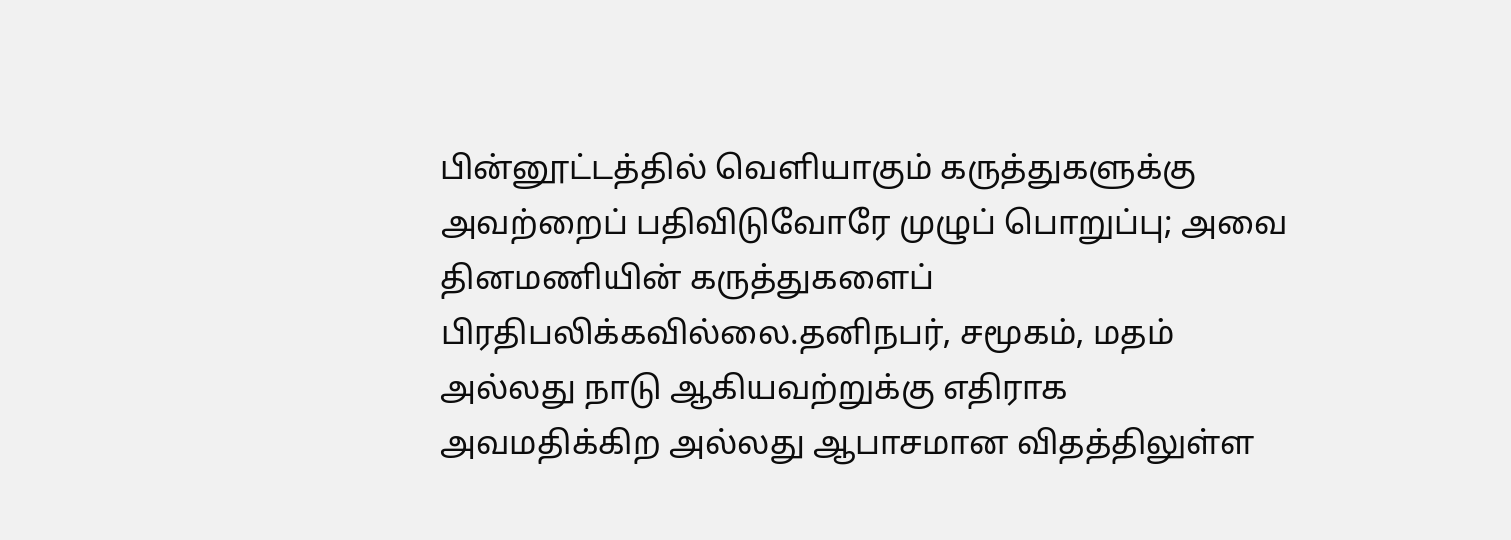பின்னூட்டத்தில் வெளியாகும் கருத்துகளுக்கு அவற்றைப் பதிவிடுவோரே முழுப் பொறுப்பு; அவை தினமணியின் கருத்துகளைப் பிரதிபலிக்கவில்லை.தனிநபர், சமூகம், மதம் அல்லது நாடு ஆகியவற்றுக்கு எதிராக அவமதிக்கிற அல்லது ஆபாசமான விதத்திலுள்ள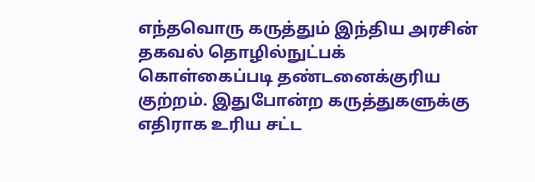எந்தவொரு கருத்தும் இந்திய அரசின் தகவல் தொழில்நுட்பக் கொள்கைப்படி தண்டனைக்குரிய குற்றம். இதுபோன்ற கருத்துகளுக்கு எதிராக உரிய சட்ட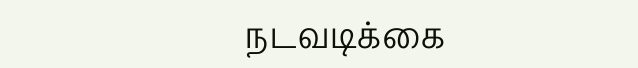நடவடிக்கை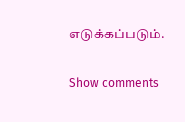எடுக்கப்படும்.

Show comments